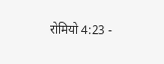रोमियो 4:23 -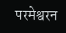परमेश्वरन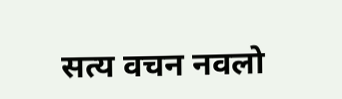सत्य वचन नवलो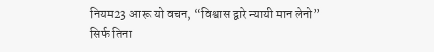नियम23 आरू यो वचन, “विश्वास द्वारे न्यायी मान लेनो” सिर्फ तिना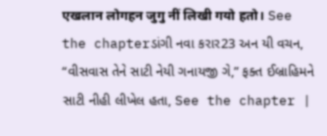एखलान लोगहन जुगु नीं लिखी गयो हतो। See the chapterડાંગી નવા કરાર23 અન યી વચન, “વીસવાસ તેને સાટી નેયી ગનાયજી ગે,” ફક્ત ઈબ્રાહિમને સાટી નીહી લીખેલ હતા, See the chapter |